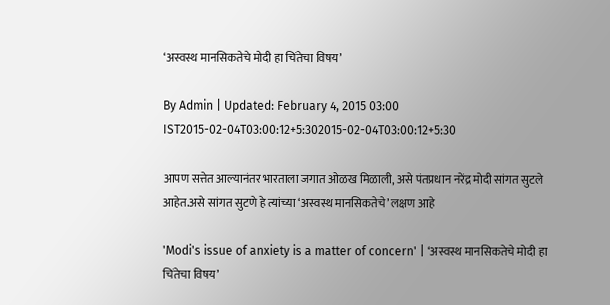‘अस्वस्थ मानसिकतेचे मोदी हा चिंतेचा विषय’

By Admin | Updated: February 4, 2015 03:00 IST2015-02-04T03:00:12+5:302015-02-04T03:00:12+5:30

आपण सत्तेत आल्यानंतर भारताला जगात ओळख मिळाली, असे पंतप्रधान नरेंद्र मोदी सांगत सुटले आहेत.असे सांगत सुटणे हे त्यांच्या ‘अस्वस्थ मानसिकतेचे’ लक्षण आहे

'Modi's issue of anxiety is a matter of concern' | ‘अस्वस्थ मानसिकतेचे मोदी हा चिंतेचा विषय’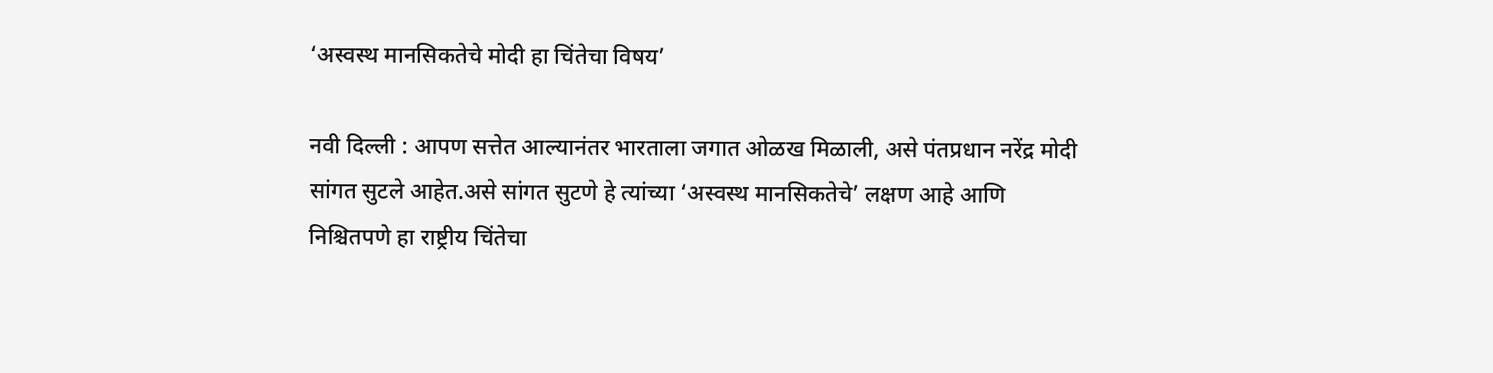‘अस्वस्थ मानसिकतेचे मोदी हा चिंतेचा विषय’

नवी दिल्ली : आपण सत्तेत आल्यानंतर भारताला जगात ओळख मिळाली, असे पंतप्रधान नरेंद्र मोदी सांगत सुटले आहेत.असे सांगत सुटणे हे त्यांच्या ‘अस्वस्थ मानसिकतेचे’ लक्षण आहे आणि निश्चितपणे हा राष्ट्रीय चिंतेचा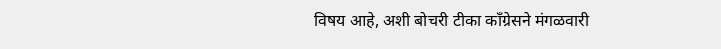विषय आहे, अशी बोचरी टीका काँग्रेसने मंगळवारी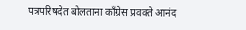पत्रपरिषदेत बोलताना काँग्रेस प्रवक्ते आनंद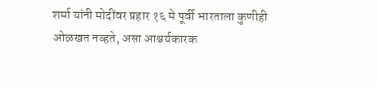शर्मा यांनी मोदींवर प्रहार १६ मे पूर्वी भारताला कुणीही ओळखत नव्हते, असा आश्चर्यकारक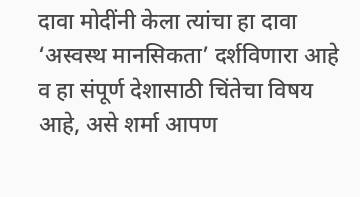दावा मोदींनी केला त्यांचा हा दावा ‘अस्वस्थ मानसिकता’ दर्शविणारा आहे व हा संपूर्ण देशासाठी चिंतेचा विषय आहे, असे शर्मा आपण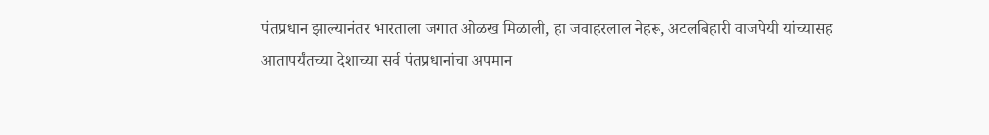पंतप्रधान झाल्यानंतर भारताला जगात ओळख मिळाली, हा जवाहरलाल नेहरू, अटलबिहारी वाजपेयी यांच्यासह आतापर्यंतच्या देशाच्या सर्व पंतप्रधानांचा अपमान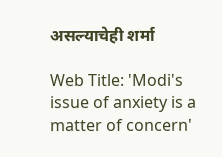असल्याचेही शर्मा

Web Title: 'Modi's issue of anxiety is a matter of concern'